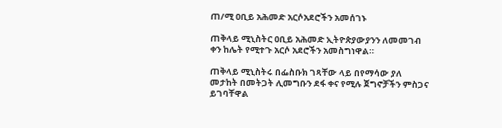ጠ/ሚ ዐቢይ አሕመድ አርሶአደሮችን አመሰገኑ

ጠቅላይ ሚኒስትር ዐቢይ አሕመድ ኢትዮጵያውያንን ለመመገብ ቀን ከሌት የሚተጉ አርሶ አደሮችን አመስግነዋል።

ጠቅላይ ሚኒስትሩ በፌስቡክ ገጻቸው ላይ በየማሳው ያለ መታከት በመትጋት ሊመግቡን ደፋ ቀና የሚሉ ጀግኖቻችን ምስጋና ይገባቸዋል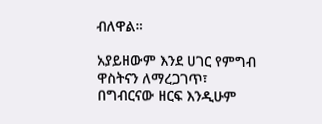ብለዋል።

አያይዘውም እንደ ሀገር የምግብ ዋስትናን ለማረጋገጥ፣ በግብርናው ዘርፍ እንዲሁም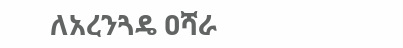ለአረንጓዴ ዐሻራ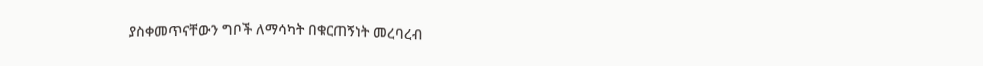ያስቀመጥናቸውን ግቦች ለማሳካት በቁርጠኝነት መረባረብ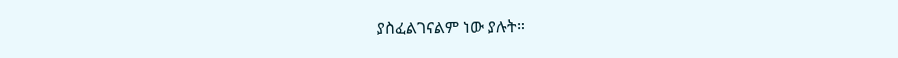ያስፈልገናልም ነው ያሉት።